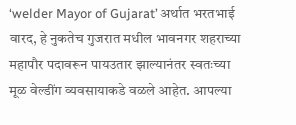‘welder Mayor of Gujarat’ अर्थात भरतभाई वारद, हे नुकतेच गुजरात मधील भावनगर शहराच्या महापौर पदावरून पायउतार झाल्यानंतर स्वतःच्या मूळ वेल्डींग व्यवसायाकडे वळले आहेत. आपल्या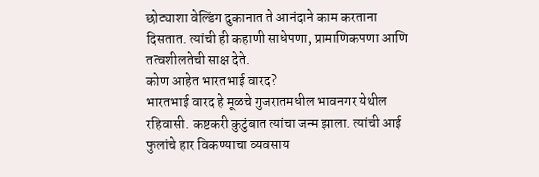छोट्याशा वेल्डिंग दुकानात ते आनंदाने काम करताना दिसतात. त्यांची ही कहाणी साधेपणा, प्रामाणिकपणा आणि तत्वशीलतेची साक्ष देते.
कोण आहेत भारतभाई वारद?
भारतभाई वारद हे मूळचे गुजरातमधील भावनगर येथील रहिवासी. कष्टकरी कुटुंबात त्यांचा जन्म झाला. त्यांची आई फुलांचे हार विकण्याचा व्यवसाय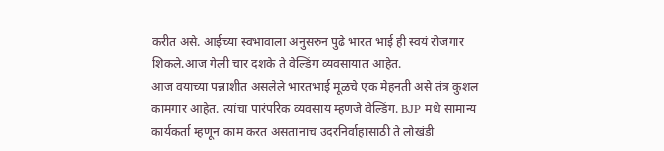करीत असे. आईच्या स्वभावाला अनुसरुन पुढे भारत भाई ही स्वयं रोजगार शिकले.आज गेली चार दशके ते वेल्डिंग व्यवसायात आहेत.
आज वयाच्या पन्नाशीत असलेले भारतभाई मूळचे एक मेहनती असे तंत्र कुशल कामगार आहेत. त्यांचा पारंपरिक व्यवसाय म्हणजे वेल्डिंग. BJP मधे सामान्य कार्यकर्ता म्हणून काम करत असतानाच उदरनिर्वाहासाठी ते लोखंडी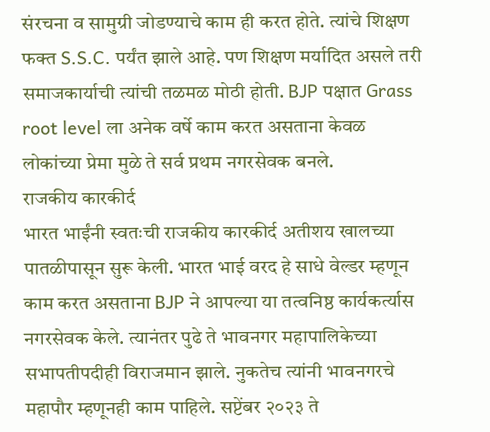संरचना व सामुग्री जोडण्याचे काम ही करत होते. त्यांचे शिक्षण फक्त S.S.C. पर्यंत झाले आहे. पण शिक्षण मर्यादित असले तरी समाजकार्याची त्यांची तळमळ मोठी होती. BJP पक्षात Grass root level ला अनेक वर्षे काम करत असताना केवळ लोकांच्या प्रेमा मुळे ते सर्व प्रथम नगरसेवक बनले.
राजकीय कारकीर्द
भारत भाईंनी स्वतःची राजकीय कारकीर्द अतीशय खालच्या पातळीपासून सुरू केली. भारत भाई वरद हे साधे वेल्डर म्हणून काम करत असताना BJP ने आपल्या या तत्वनिष्ठ कार्यकर्त्यास नगरसेवक केले. त्यानंतर पुढे ते भावनगर महापालिकेच्या सभापतीपदीही विराजमान झाले. नुकतेच त्यांनी भावनगरचे महापौर म्हणूनही काम पाहिले. सप्टेंबर २०२३ ते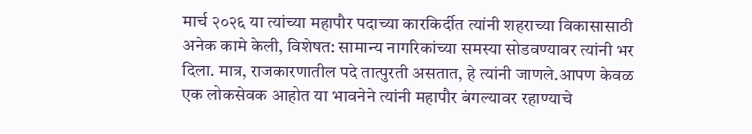मार्च २०२६ या त्यांच्या महापौर पदाच्या कारकिर्दीत त्यांनी शहराच्या विकासासाठी अनेक कामे केली, विशेषत: सामान्य नागरिकांच्या समस्या सोडवण्यावर त्यांनी भर दिला. मात्र, राजकारणातील पदे तात्पुरती असतात, हे त्यांनी जाणले.आपण केवळ एक लोकसेवक आहोत या भावनेने त्यांनी महापौर बंगल्यावर रहाण्याचे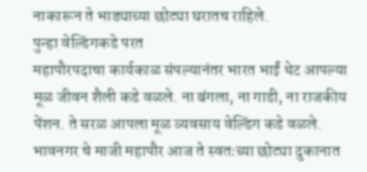नाकारून ते भाड्याच्या छोट्या घरातच राहिले.
पुन्हा वेल्डिंगकडे परत
महापौरपदाचा कार्यकाळ संपल्यानंतर भारत भाईं थेट आपल्या मूळ जीवन शैली कडे वळले. ना बंगला, ना गाडी, ना राजकीय पेंशन. ते सरळ आपला मूळ व्यवसाय वेल्डिंग कडे वळले. भावनगर चे माजी महापौर आज ते स्वतःच्या छोट्या दुकानात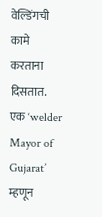वेल्डिंगची कामे करताना दिसतात. एक ‘welder Mayor of Gujarat’ म्हणून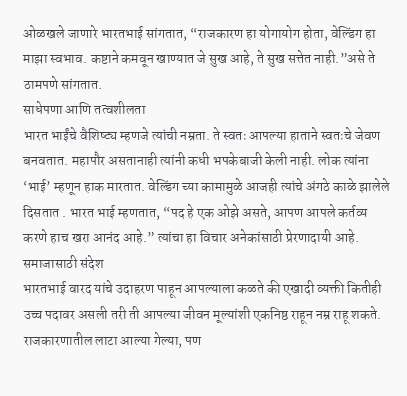ओळखले जाणारे भारतभाई सांगतात, “राजकारण हा योगायोग होता, वेल्डिंग हा माझा स्वभाव. कष्टाने कमवून खाण्यात जे सुख आहे, ते सुख सत्तेत नाही.”असे ते ठामपणे सांगतात.
साधेपणा आणि तत्वशीलता
भारत भाईंचे वैशिष्ट्य म्हणजे त्यांची नम्रता. ते स्वतः आपल्या हाताने स्वतःचे जेवण बनवतात. महापौर असतानाही त्यांनी कधी भपकेबाजी केली नाही. लोक त्यांना ‘भाई’ म्हणून हाक मारतात. वेल्डिंग च्या कामामुळे आजही त्यांचे अंगठे काळे झालेले दिसतात . भारत भाई म्हणतात, “पद हे एक ओझे असते, आपण आपले कर्तव्य करणे हाच खरा आनंद आहे.” त्यांचा हा विचार अनेकांसाठी प्रेरणादायी आहे.
समाजासाठी संदेश
भारतभाई वारद यांचे उदाहरण पाहून आपल्याला कळते की एखादी व्यक्ती कितीही उच्च पदावर असली तरी ती आपल्या जीवन मूल्यांशी एकनिष्ठ राहून नम्र राहू शकते. राजकारणातील लाटा आल्या गेल्या, पण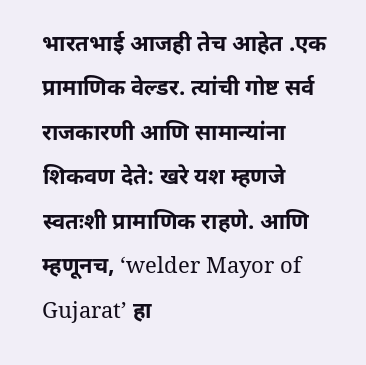भारतभाई आजही तेच आहेत .एक प्रामाणिक वेल्डर. त्यांची गोष्ट सर्व राजकारणी आणि सामान्यांना शिकवण देते: खरे यश म्हणजे स्वतःशी प्रामाणिक राहणे. आणि म्हणूनच, ‘welder Mayor of Gujarat’ हा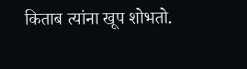किताब त्यांना खूप शोभतो.